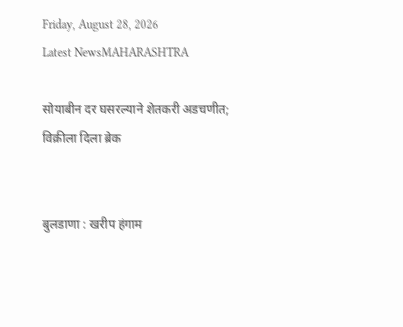Friday, August 28, 2026
Latest NewsMAHARASHTRA

सोयाबीन दर घसरल्याने शेतकरी अडचणीत; विक्रीला दिला ब्रेक


बुलडाणा : खरीप हंगाम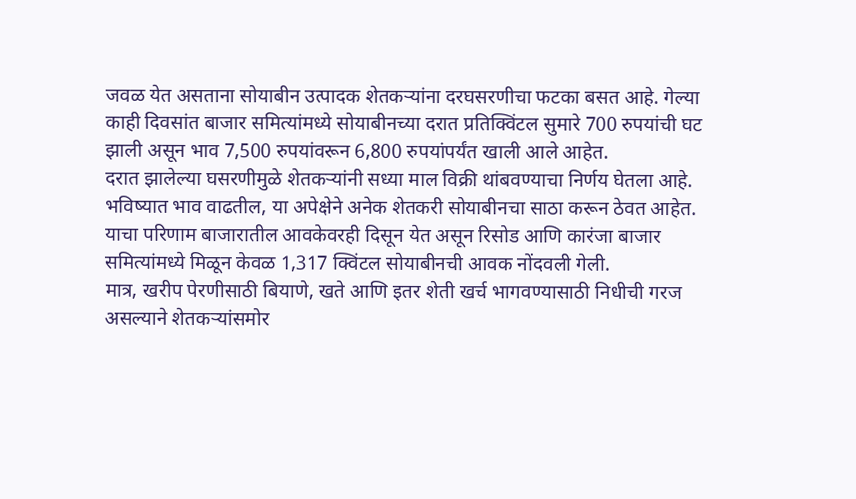जवळ येत असताना सोयाबीन उत्पादक शेतकऱ्यांना दरघसरणीचा फटका बसत आहे. गेल्या काही दिवसांत बाजार समित्यांमध्ये सोयाबीनच्या दरात प्रतिक्विंटल सुमारे 700 रुपयांची घट झाली असून भाव 7,500 रुपयांवरून 6,800 रुपयांपर्यंत खाली आले आहेत.
दरात झालेल्या घसरणीमुळे शेतकऱ्यांनी सध्या माल विक्री थांबवण्याचा निर्णय घेतला आहे. भविष्यात भाव वाढतील, या अपेक्षेने अनेक शेतकरी सोयाबीनचा साठा करून ठेवत आहेत. याचा परिणाम बाजारातील आवकेवरही दिसून येत असून रिसोड आणि कारंजा बाजार समित्यांमध्ये मिळून केवळ 1,317 क्विंटल सोयाबीनची आवक नोंदवली गेली.
मात्र, खरीप पेरणीसाठी बियाणे, खते आणि इतर शेती खर्च भागवण्यासाठी निधीची गरज असल्याने शेतकऱ्यांसमोर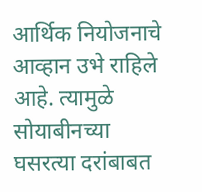आर्थिक नियोजनाचे आव्हान उभे राहिले आहे. त्यामुळे सोयाबीनच्या घसरत्या दरांबाबत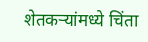शेतकऱ्यांमध्ये चिंता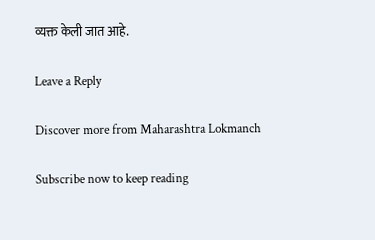व्यक्त केली जात आहे.

Leave a Reply

Discover more from Maharashtra Lokmanch

Subscribe now to keep reading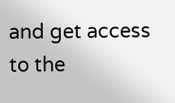and get access to the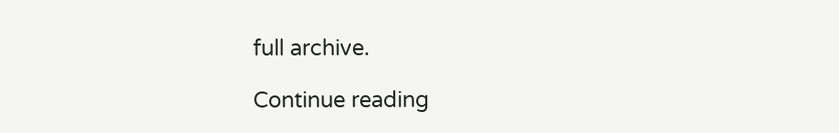full archive.

Continue reading